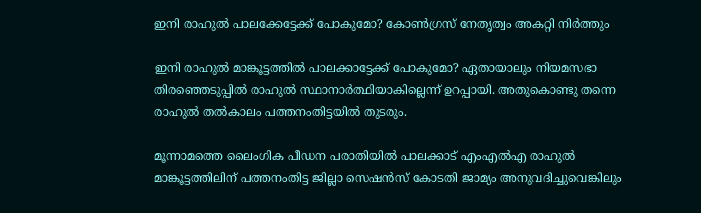ഇനി രാഹുല്‍ പാലക്കേട്ടേക്ക് പോകുമോ? കോണ്‍ഗ്രസ് നേതൃത്വം അകറ്റി നിര്‍ത്തും

ഇനി രാഹുല്‍ മാങ്കൂട്ടത്തില്‍ പാലക്കാട്ടേക്ക് പോകുമോ? ഏതായാലും നിയമസഭാ തിരഞ്ഞെടുപ്പില്‍ രാഹുല്‍ സ്ഥാനാര്‍ത്ഥിയാകില്ലെന്ന് ഉറപ്പായി. അതുകൊണ്ടു തന്നെ രാഹുല്‍ തല്‍കാലം പത്തനംതിട്ടയില്‍ തുടരും.

മൂന്നാമത്തെ ലൈംഗിക പീഡന പരാതിയില്‍ പാലക്കാട് എംഎല്‍എ രാഹുല്‍ മാങ്കൂട്ടത്തിലിന് പത്തനംതിട്ട ജില്ലാ സെഷന്‍സ് കോടതി ജാമ്യം അനുവദിച്ചുവെങ്കിലും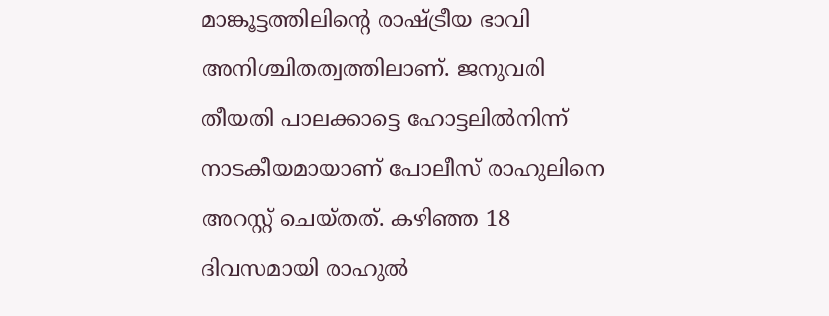മാങ്കൂട്ടത്തിലിന്റെ രാഷ്ട്രീയ ഭാവി അനിശ്ചിതത്വത്തിലാണ്. ജനുവരി തീയതി പാലക്കാട്ടെ ഹോട്ടലില്‍നിന്ന് നാടകീയമായാണ് പോലീസ് രാഹുലിനെ അറസ്റ്റ് ചെയ്തത്. കഴിഞ്ഞ 18 ദിവസമായി രാഹുല്‍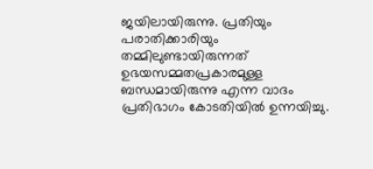ജയിലായിരുന്നു. പ്രതിയും പരാതിക്കാരിയും തമ്മിലുണ്ടായിരുന്നത് ഉഭയസമ്മതപ്രകാരമുള്ള ബന്ധമായിരുന്നു എന്ന വാദം പ്രതിഭാഗം കോടതിയില്‍ ഉന്നയിച്ചു.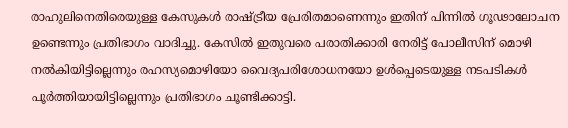രാഹുലിനെതിരെയുള്ള കേസുകള്‍ രാഷ്ട്രീയ പ്രേരിതമാണെന്നും ഇതിന് പിന്നില്‍ ഗൂഢാലോചന ഉണ്ടെന്നും പ്രതിഭാഗം വാദിച്ചു. കേസില്‍ ഇതുവരെ പരാതിക്കാരി നേരിട്ട് പോലീസിന് മൊഴി നല്‍കിയിട്ടില്ലെന്നും രഹസ്യമൊഴിയോ വൈദ്യപരിശോധനയോ ഉള്‍പ്പെടെയുള്ള നടപടികള്‍ പൂര്‍ത്തിയായിട്ടില്ലെന്നും പ്രതിഭാഗം ചൂണ്ടിക്കാട്ടി.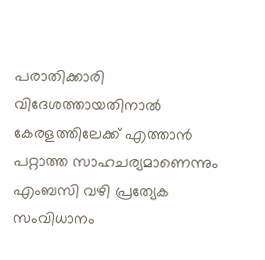പരാതിക്കാരി വിദേശത്തായതിനാല്‍ കേരളത്തിലേക്ക് എത്താന്‍ പറ്റാത്ത സാഹചര്യമാണെന്നും എംബസി വഴി പ്രത്യേക സംവിധാനം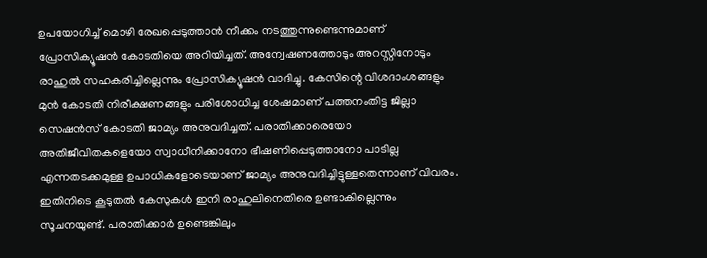ഉപയോഗിച്ച് മൊഴി രേഖപ്പെടുത്താന്‍ നീക്കം നടത്തുന്നുണ്ടെന്നുമാണ് പ്രോസിക്യൂഷന്‍ കോടതിയെ അറിയിച്ചത്. അന്വേഷണത്തോടും അറസ്റ്റിനോടും രാഹുല്‍ സഹകരിച്ചില്ലെന്നും പ്രോസിക്യൂഷന്‍ വാദിച്ചു. കേസിന്റെ വിശദാംശങ്ങളും മുന്‍ കോടതി നിരീക്ഷണങ്ങളും പരിശോധിച്ച ശേഷമാണ് പത്തനംതിട്ട ജില്ലാ സെഷന്‍സ് കോടതി ജാമ്യം അനുവദിച്ചത്. പരാതിക്കാരെയോ അതിജീവിതകളെയോ സ്വാധീനിക്കാനോ ഭീഷണിപ്പെടുത്താനോ പാടില്ല എന്നതടക്കമുള്ള ഉപാധികളോടെയാണ് ജാമ്യം അനുവദിച്ചിട്ടുള്ളതെന്നാണ് വിവരം. ഇതിനിടെ കൂടുതല്‍ കേസുകള്‍ ഇനി രാഹുലിനെതിരെ ഉണ്ടാകില്ലെന്നും സൂചനയുണ്ട്. പരാതിക്കാര്‍ ഉണ്ടെങ്കിലും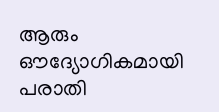ആരും ഔദ്യോഗികമായി പരാതി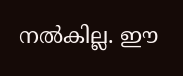നല്‍കില്ല. ഈ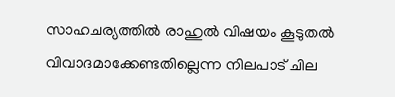സാഹചര്യത്തില്‍ രാഹുല്‍ വിഷയം കൂടുതല്‍ വിവാദമാക്കേണ്ടതില്ലെന്ന നിലപാട് ചില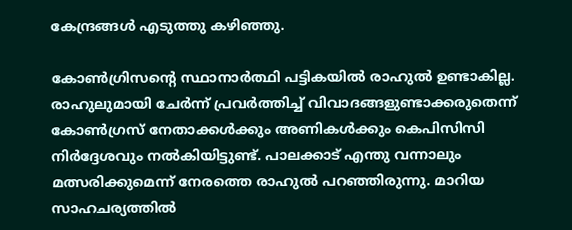കേന്ദ്രങ്ങള്‍ എടുത്തു കഴിഞ്ഞു.

കോണ്‍ഗ്രിസന്റെ സ്ഥാനാര്‍ത്ഥി പട്ടികയില്‍ രാഹുല്‍ ഉണ്ടാകില്ല. രാഹുലുമായി ചേര്‍ന്ന് പ്രവര്‍ത്തിച്ച് വിവാദങ്ങളുണ്ടാക്കരുതെന്ന് കോണ്‍ഗ്രസ് നേതാക്കള്‍ക്കും അണികള്‍ക്കും കെപിസിസി നിര്‍ദ്ദേശവും നല്‍കിയിട്ടുണ്ട്. പാലക്കാട് എന്തു വന്നാലും മത്സരിക്കുമെന്ന് നേരത്തെ രാഹുല്‍ പറഞ്ഞിരുന്നു. മാറിയ സാഹചര്യത്തില്‍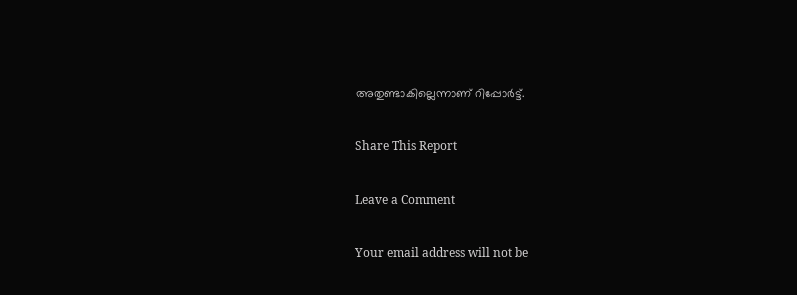അതുണ്ടാകില്ലെന്നാണ് റിപ്പോര്‍ട്ട്.

Share This Report

Leave a Comment

Your email address will not be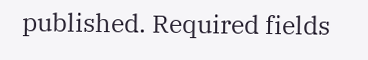published. Required fields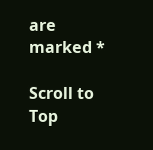are marked *

Scroll to Top